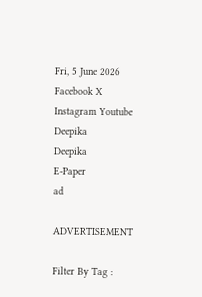Fri, 5 June 2026
Facebook X Instagram Youtube
Deepika
Deepika
E-Paper
ad

ADVERTISEMENT

Filter By Tag :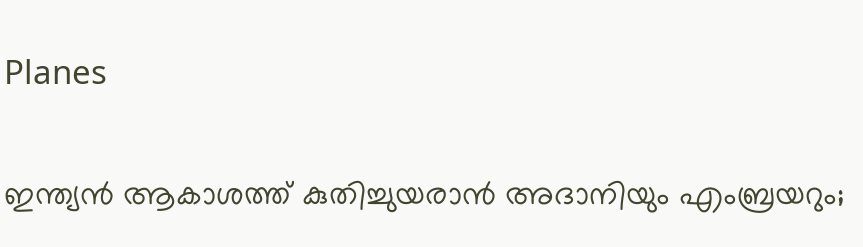Planes

ഇന്ത്യൻ ആകാശത്ത് കുതിച്ചുയരാൻ അദാനിയും എംബ്രയറും;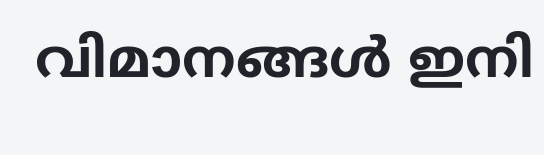വിമാനങ്ങൾ ഇനി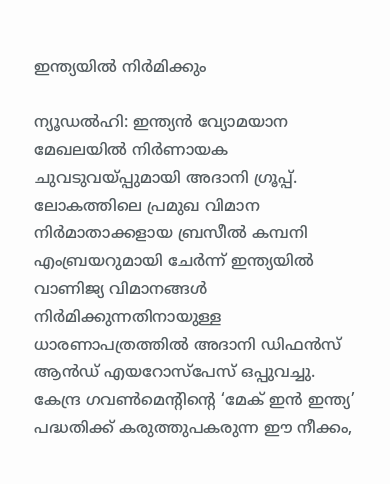ഇന്ത്യയിൽ നിർമിക്കും

ന്യൂഡൽഹി: ഇന്ത്യൻ വ്യോമയാന മേഖലയിൽ നിർണായക ചുവടുവയ്പ്പുമായി അദാനി ഗ്രൂപ്പ്. ലോകത്തിലെ പ്രമുഖ വിമാന നിർമാതാക്കളായ ബ്രസീൽ കമ്പനി എംബ്രയറുമായി ചേർന്ന് ഇന്ത്യയിൽ വാണിജ്യ വിമാനങ്ങൾ നിർമിക്കുന്നതിനായുള്ള ധാരണാപത്രത്തിൽ അദാനി ഡിഫൻസ് ആൻഡ് എയറോസ്പേസ് ഒപ്പുവച്ചു. കേന്ദ്ര ഗവൺമെന്‍റിന്‍റെ ‘മേക് ഇൻ ഇന്ത്യ’ പദ്ധതിക്ക് കരുത്തുപകരുന്ന ഈ നീക്കം,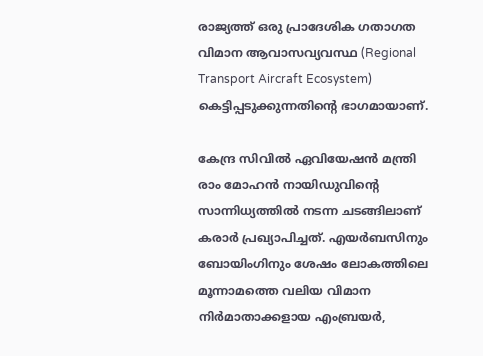രാജ്യത്ത് ഒരു പ്രാദേശിക ഗതാഗത വിമാന ആവാസവ്യവസ്ഥ (Regional Transport Aircraft Ecosystem) കെട്ടിപ്പടുക്കുന്നതിന്‍റെ ഭാഗമായാണ്.

കേന്ദ്ര സിവിൽ ഏവിയേഷൻ മന്ത്രി രാം മോഹൻ നായിഡുവിന്‍റെ സാന്നിധ്യത്തിൽ നടന്ന ചടങ്ങിലാണ് കരാർ പ്രഖ്യാപിച്ചത്. എയർബസിനും ബോയിംഗിനും ശേഷം ലോകത്തിലെ മൂന്നാമത്തെ വലിയ വിമാന നിർമാതാക്കളായ എംബ്രയർ,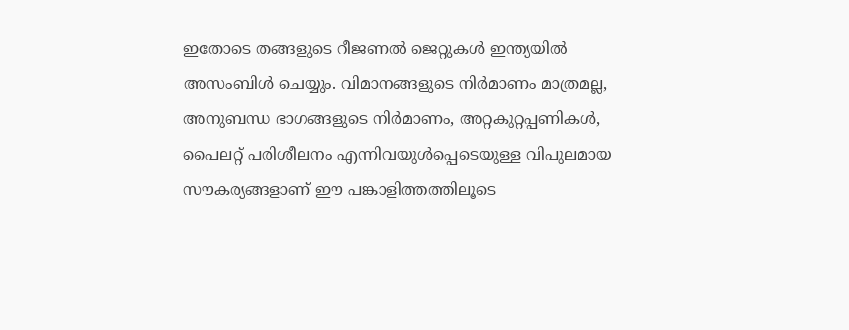ഇതോടെ തങ്ങളുടെ റീജണൽ ജെറ്റുകൾ ഇന്ത്യയിൽ അസംബിൾ ചെയ്യും. വിമാനങ്ങളുടെ നിർമാണം മാത്രമല്ല, അനുബന്ധ ഭാഗങ്ങളുടെ നിർമാണം, അറ്റകുറ്റപ്പണികൾ, പൈലറ്റ് പരിശീലനം എന്നിവയുൾപ്പെടെയുള്ള വിപുലമായ സൗകര്യങ്ങളാണ് ഈ പങ്കാളിത്തത്തിലൂടെ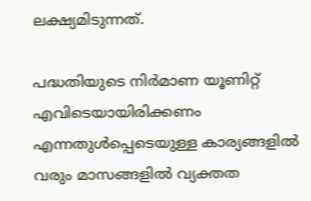ലക്ഷ്യമിടുന്നത്.

പദ്ധതിയുടെ നിർമാണ യൂണിറ്റ് എവിടെയായിരിക്കണം എന്നതുൾപ്പെടെയുള്ള കാര്യങ്ങളിൽ വരും മാസങ്ങളിൽ വ്യക്തത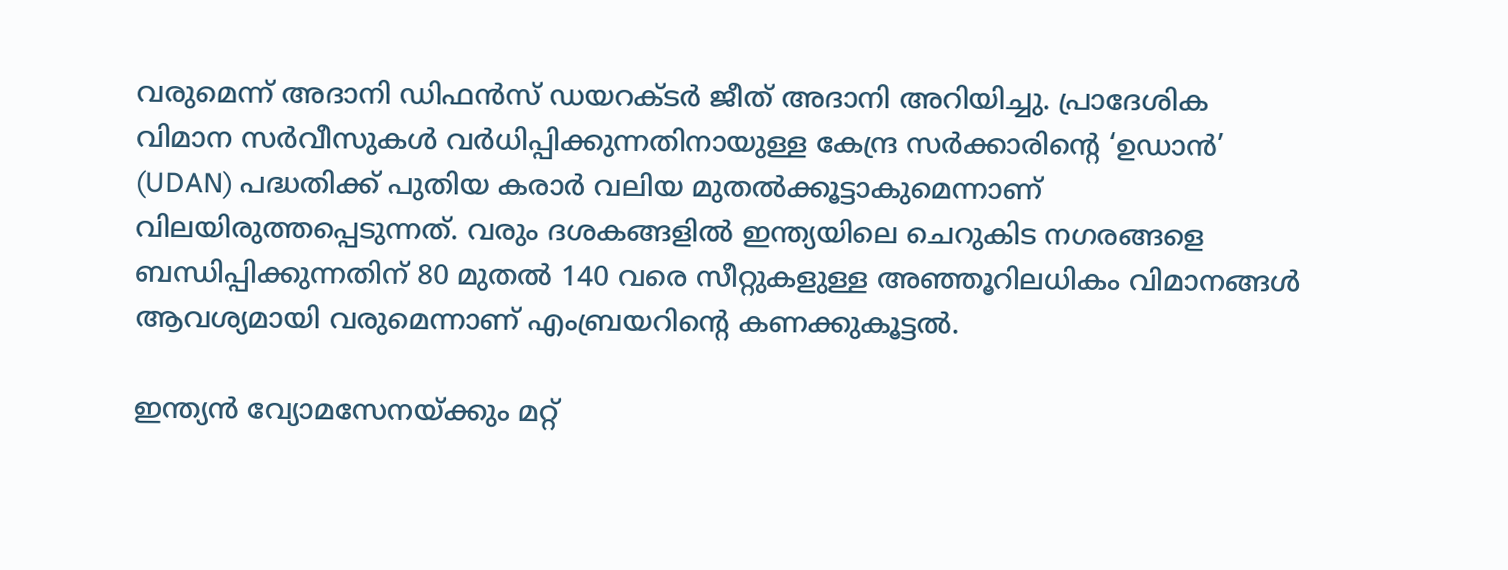വരുമെന്ന് അദാനി ഡിഫൻസ് ഡയറക്ടർ ജീത് അദാനി അറിയിച്ചു. പ്രാദേശിക വിമാന സർവീസുകൾ വർധിപ്പിക്കുന്നതിനായുള്ള കേന്ദ്ര സർക്കാരിന്‍റെ ‘ഉഡാൻ’ (UDAN) പദ്ധതിക്ക് പുതിയ കരാർ വലിയ മുതൽക്കൂട്ടാകുമെന്നാണ് വിലയിരുത്തപ്പെടുന്നത്. വരും ദശകങ്ങളിൽ ഇന്ത്യയിലെ ചെറുകിട നഗരങ്ങളെ ബന്ധിപ്പിക്കുന്നതിന് 80 മുതൽ 140 വരെ സീറ്റുകളുള്ള അഞ്ഞൂറിലധികം വിമാനങ്ങൾ ആവശ്യമായി വരുമെന്നാണ് എംബ്രയറിന്‍റെ കണക്കുകൂട്ടൽ.

ഇന്ത്യൻ വ്യോമസേനയ്ക്കും മറ്റ്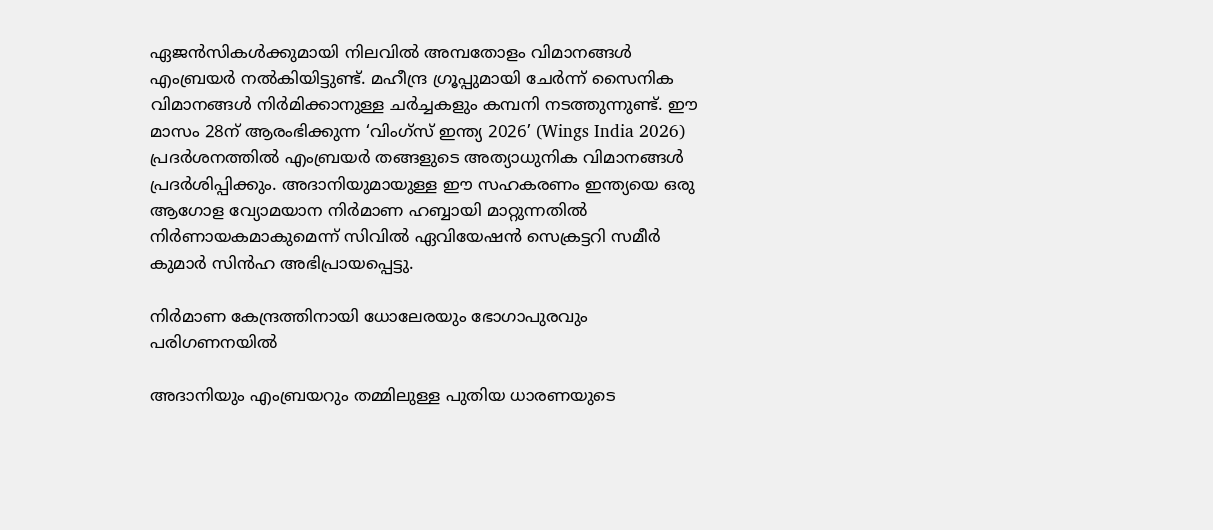ഏജൻസികൾക്കുമായി നിലവിൽ അമ്പതോളം വിമാനങ്ങൾ എംബ്രയർ നൽകിയിട്ടുണ്ട്. മഹീന്ദ്ര ഗ്രൂപ്പുമായി ചേർന്ന് സൈനിക വിമാനങ്ങൾ നിർമിക്കാനുള്ള ചർച്ചകളും കമ്പനി നടത്തുന്നുണ്ട്. ഈ മാസം 28ന് ആരംഭിക്കുന്ന ‘വിംഗ്സ് ഇന്ത്യ 2026’ (Wings India 2026) പ്രദർശനത്തിൽ എംബ്രയർ തങ്ങളുടെ അത്യാധുനിക വിമാനങ്ങൾ പ്രദർശിപ്പിക്കും. അദാനിയുമായുള്ള ഈ സഹകരണം ഇന്ത്യയെ ഒരു ആഗോള വ്യോമയാന നിർമാണ ഹബ്ബായി മാറ്റുന്നതിൽ നിർണായകമാകുമെന്ന് സിവിൽ ഏവിയേഷൻ സെക്രട്ടറി സമീർ കുമാർ സിൻഹ അഭിപ്രായപ്പെട്ടു.

നിർമാണ കേന്ദ്രത്തിനായി ധോലേരയും ഭോഗാപുരവും പരിഗണനയിൽ

അദാനിയും എംബ്രയറും തമ്മിലുള്ള പുതിയ ധാരണയുടെ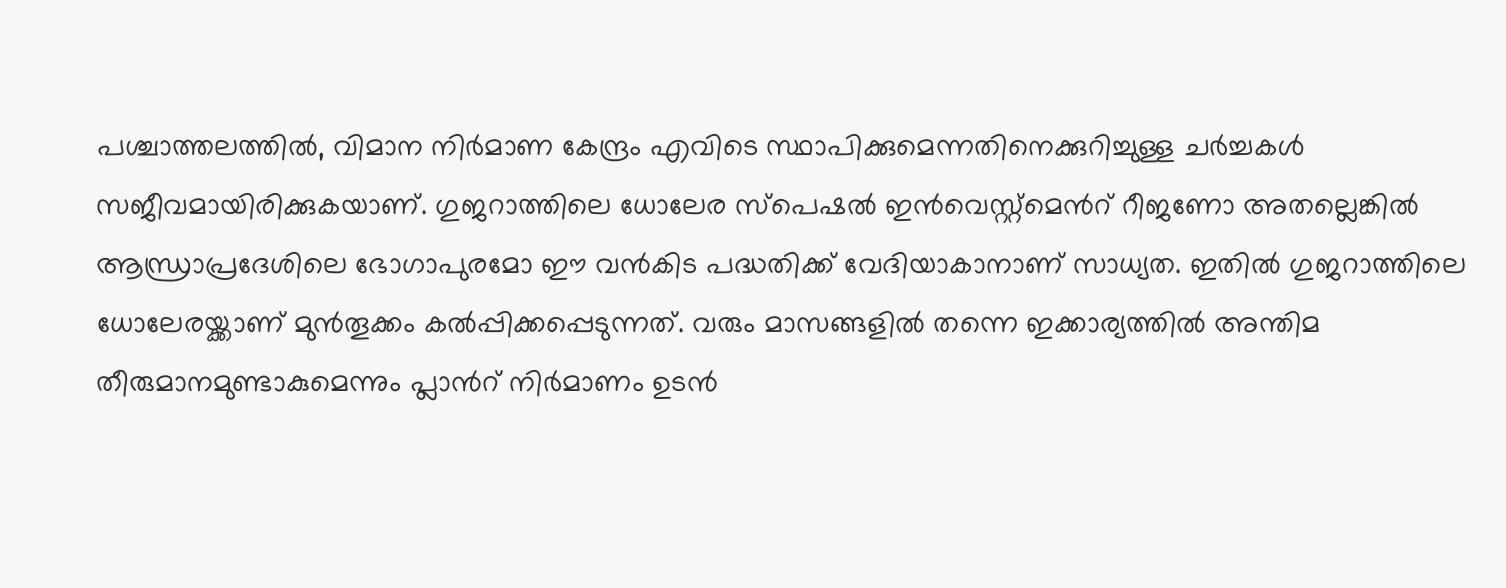പശ്ചാത്തലത്തിൽ, വിമാന നിർമാണ കേന്ദ്രം എവിടെ സ്ഥാപിക്കുമെന്നതിനെക്കുറിച്ചുള്ള ചർച്ചകൾ സജീവമായിരിക്കുകയാണ്. ഗുജറാത്തിലെ ധോലേര സ്പെഷൽ ഇൻവെസ്റ്റ്‌മെന്‍റ് റീജണോ അതല്ലെങ്കിൽ ആന്ധ്രാപ്രദേശിലെ ഭോഗാപുരമോ ഈ വൻകിട പദ്ധതിക്ക് വേദിയാകാനാണ് സാധ്യത. ഇതിൽ ഗുജറാത്തിലെ ധോലേരയ്ക്കാണ് മുൻതൂക്കം കൽപ്പിക്കപ്പെടുന്നത്. വരും മാസങ്ങളിൽ തന്നെ ഇക്കാര്യത്തിൽ അന്തിമ തീരുമാനമുണ്ടാകുമെന്നും പ്ലാന്‍റ് നിർമാണം ഉടൻ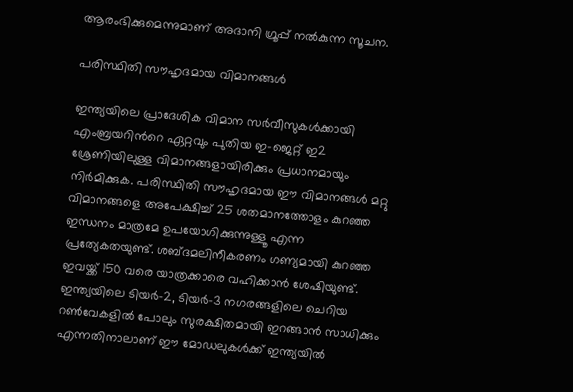ആരംഭിക്കുമെന്നുമാണ് അദാനി ഗ്രൂപ്പ് നൽകുന്ന സൂചന.

പരിസ്ഥിതി സൗഹൃദമായ വിമാനങ്ങൾ

ഇന്ത്യയിലെ പ്രാദേശിക വിമാന സർവീസുകൾക്കായി എംബ്രയറിന്‍റെ ഏറ്റവും പുതിയ ഇ-ജെറ്റ് ഇ2 ശ്രേണിയിലുള്ള വിമാനങ്ങളായിരിക്കും പ്രധാനമായും നിർമിക്കുക. പരിസ്ഥിതി സൗഹൃദമായ ഈ വിമാനങ്ങൾ മറ്റു വിമാനങ്ങളെ അപേക്ഷിച്ച് 25 ശതമാനത്തോളം കുറഞ്ഞ ഇന്ധനം മാത്രമേ ഉപയോഗിക്കുന്നുള്ളൂ എന്ന പ്രത്യേകതയുണ്ട്. ശബ്ദമലിനീകരണം ഗണ്യമായി കുറഞ്ഞ ഇവയ്ക്ക് 150 വരെ യാത്രക്കാരെ വഹിക്കാൻ ശേഷിയുണ്ട്. ഇന്ത്യയിലെ ടിയർ-2, ടിയർ-3 നഗരങ്ങളിലെ ചെറിയ റൺവേകളിൽ പോലും സുരക്ഷിതമായി ഇറങ്ങാൻ സാധിക്കും എന്നതിനാലാണ് ഈ മോഡലുകൾക്ക് ഇന്ത്യയിൽ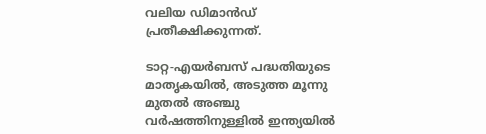വലിയ ഡിമാൻഡ് പ്രതീക്ഷിക്കുന്നത്.

ടാറ്റ-എയർബസ് പദ്ധതിയുടെ മാതൃകയിൽ, അടുത്ത മൂന്നു മുതൽ അഞ്ചു വർഷത്തിനുള്ളിൽ ഇന്ത്യയിൽ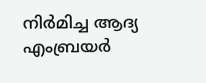നിർമിച്ച ആദ്യ എംബ്രയർ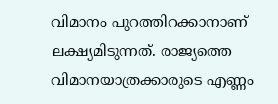വിമാനം പുറത്തിറക്കാനാണ് ലക്ഷ്യമിടുന്നത്. രാജ്യത്തെ വിമാനയാത്രക്കാരുടെ എണ്ണം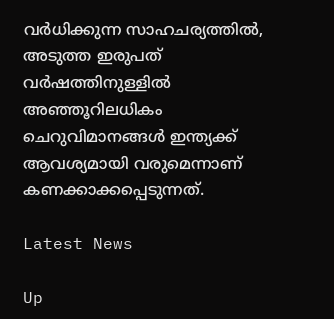വർധിക്കുന്ന സാഹചര്യത്തിൽ, അടുത്ത ഇരുപത് വർഷത്തിനുള്ളിൽ അഞ്ഞൂറിലധികം ചെറുവിമാനങ്ങൾ ഇന്ത്യക്ക് ആവശ്യമായി വരുമെന്നാണ് കണക്കാക്കപ്പെടുന്നത്.

Latest News

Up